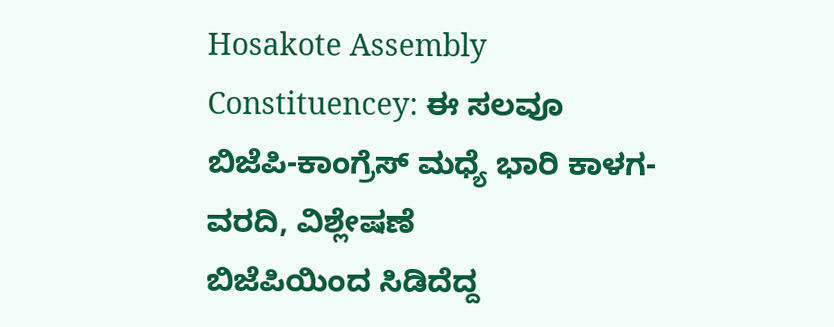Hosakote Assembly Constituencey: ಈ ಸಲವೂ ಬಿಜೆಪಿ-ಕಾಂಗ್ರೆಸ್ ಮಧ್ಯೆ ಭಾರಿ ಕಾಳಗ- ವರದಿ, ವಿಶ್ಲೇಷಣೆ
ಬಿಜೆಪಿಯಿಂದ ಸಿಡಿದೆದ್ದ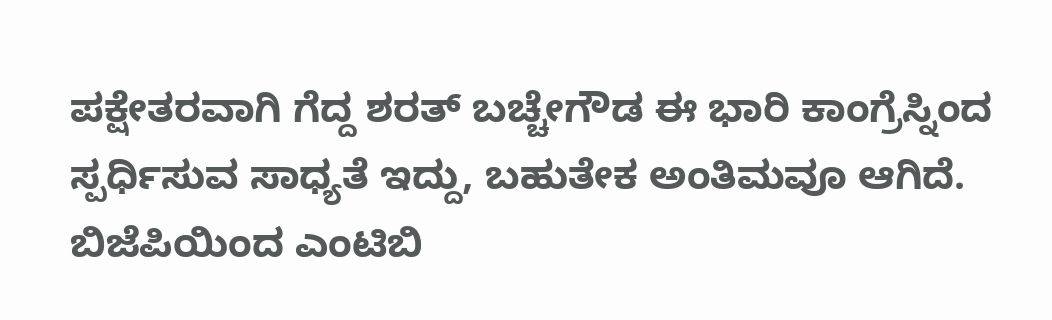ಪಕ್ಷೇತರವಾಗಿ ಗೆದ್ದ ಶರತ್ ಬಚ್ಚೇಗೌಡ ಈ ಭಾರಿ ಕಾಂಗ್ರೆಸ್ನಿಂದ ಸ್ಪರ್ಧಿಸುವ ಸಾಧ್ಯತೆ ಇದ್ದು, ಬಹುತೇಕ ಅಂತಿಮವೂ ಆಗಿದೆ. ಬಿಜೆಪಿಯಿಂದ ಎಂಟಿಬಿ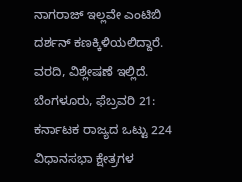ನಾಗರಾಜ್ ಇಲ್ಲವೇ ಎಂಟಿಬಿ ದರ್ಶನ್ ಕಣಕ್ಕಿಳಿಯಲಿದ್ದಾರೆ. ವರದಿ, ವಿಶ್ಲೇಷಣೆ ಇಲ್ಲಿದೆ.
ಬೆಂಗಳೂರು, ಫೆಬ್ರವರಿ 21: ಕರ್ನಾಟಕ ರಾಜ್ಯದ ಒಟ್ಟು 224 ವಿಧಾನಸಭಾ ಕ್ಷೇತ್ರಗಳ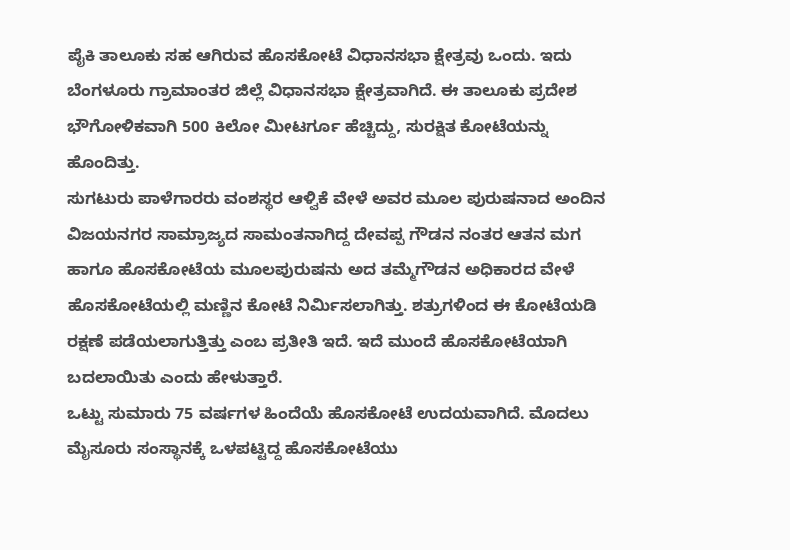ಪೈಕಿ ತಾಲೂಕು ಸಹ ಆಗಿರುವ ಹೊಸಕೋಟೆ ವಿಧಾನಸಭಾ ಕ್ಷೇತ್ರವು ಒಂದು. ಇದು ಬೆಂಗಳೂರು ಗ್ರಾಮಾಂತರ ಜಿಲ್ಲೆ ವಿಧಾನಸಭಾ ಕ್ಷೇತ್ರವಾಗಿದೆ. ಈ ತಾಲೂಕು ಪ್ರದೇಶ ಭೌಗೋಳಿಕವಾಗಿ 500 ಕಿಲೋ ಮೀಟರ್ಗೂ ಹೆಚ್ಚಿದ್ದು, ಸುರಕ್ಷಿತ ಕೋಟೆಯನ್ನು ಹೊಂದಿತ್ತು.
ಸುಗಟುರು ಪಾಳೆಗಾರರು ವಂಶಸ್ಥರ ಆಳ್ವಿಕೆ ವೇಳೆ ಅವರ ಮೂಲ ಪುರುಷನಾದ ಅಂದಿನ ವಿಜಯನಗರ ಸಾಮ್ರಾಜ್ಯದ ಸಾಮಂತನಾಗಿದ್ದ ದೇವಪ್ಪ ಗೌಡನ ನಂತರ ಆತನ ಮಗ ಹಾಗೂ ಹೊಸಕೋಟೆಯ ಮೂಲಪುರುಷನು ಅದ ತಮ್ಮೆಗೌಡನ ಅಧಿಕಾರದ ವೇಳೆ ಹೊಸಕೋಟೆಯಲ್ಲಿ ಮಣ್ಣಿನ ಕೋಟೆ ನಿರ್ಮಿಸಲಾಗಿತ್ತು. ಶತ್ರುಗಳಿಂದ ಈ ಕೋಟೆಯಡಿ ರಕ್ಷಣೆ ಪಡೆಯಲಾಗುತ್ತಿತ್ತು ಎಂಬ ಪ್ರತೀತಿ ಇದೆ. ಇದೆ ಮುಂದೆ ಹೊಸಕೋಟೆಯಾಗಿ ಬದಲಾಯಿತು ಎಂದು ಹೇಳುತ್ತಾರೆ.
ಒಟ್ಟು ಸುಮಾರು 75 ವರ್ಷಗಳ ಹಿಂದೆಯೆ ಹೊಸಕೋಟೆ ಉದಯವಾಗಿದೆ. ಮೊದಲು ಮೈಸೂರು ಸಂಸ್ಥಾನಕ್ಕೆ ಒಳಪಟ್ಟಿದ್ದ ಹೊಸಕೋಟೆಯು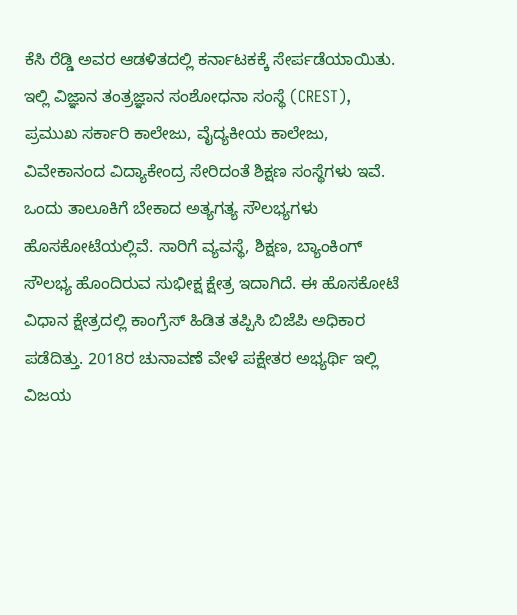ಕೆಸಿ ರೆಡ್ಡಿ ಅವರ ಆಡಳಿತದಲ್ಲಿ ಕರ್ನಾಟಕಕ್ಕೆ ಸೇರ್ಪಡೆಯಾಯಿತು. ಇಲ್ಲಿ ವಿಜ್ಞಾನ ತಂತ್ರಜ್ಞಾನ ಸಂಶೋಧನಾ ಸಂಸ್ಥೆ (CREST), ಪ್ರಮುಖ ಸರ್ಕಾರಿ ಕಾಲೇಜು, ವೈದ್ಯಕೀಯ ಕಾಲೇಜು, ವಿವೇಕಾನಂದ ವಿದ್ಯಾಕೇಂದ್ರ ಸೇರಿದಂತೆ ಶಿಕ್ಷಣ ಸಂಸ್ಥೆಗಳು ಇವೆ.
ಒಂದು ತಾಲೂಕಿಗೆ ಬೇಕಾದ ಅತ್ಯಗತ್ಯ ಸೌಲಭ್ಯಗಳು ಹೊಸಕೋಟೆಯಲ್ಲಿವೆ. ಸಾರಿಗೆ ವ್ಯವಸ್ಥೆ, ಶಿಕ್ಷಣ, ಬ್ಯಾಂಕಿಂಗ್ ಸೌಲಭ್ಯ ಹೊಂದಿರುವ ಸುಭೀಕ್ಷ ಕ್ಷೇತ್ರ ಇದಾಗಿದೆ. ಈ ಹೊಸಕೋಟೆ ವಿಧಾನ ಕ್ಷೇತ್ರದಲ್ಲಿ ಕಾಂಗ್ರೆಸ್ ಹಿಡಿತ ತಪ್ಪಿಸಿ ಬಿಜೆಪಿ ಅಧಿಕಾರ ಪಡೆದಿತ್ತು. 2018ರ ಚುನಾವಣೆ ವೇಳೆ ಪಕ್ಷೇತರ ಅಭ್ಯರ್ಥಿ ಇಲ್ಲಿ ವಿಜಯ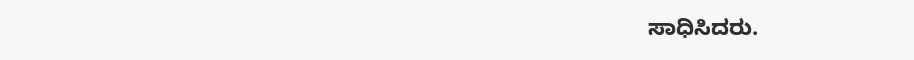ಸಾಧಿಸಿದರು.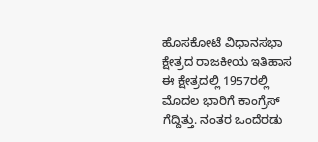ಹೊಸಕೋಟೆ ವಿಧಾನಸಭಾ ಕ್ಷೇತ್ರದ ರಾಜಕೀಯ ಇತಿಹಾಸ
ಈ ಕ್ಷೇತ್ರದಲ್ಲಿ 1957ರಲ್ಲಿ ಮೊದಲ ಭಾರಿಗೆ ಕಾಂಗ್ರೆಸ್ ಗೆದ್ದಿತ್ತು. ನಂತರ ಒಂದೆರಡು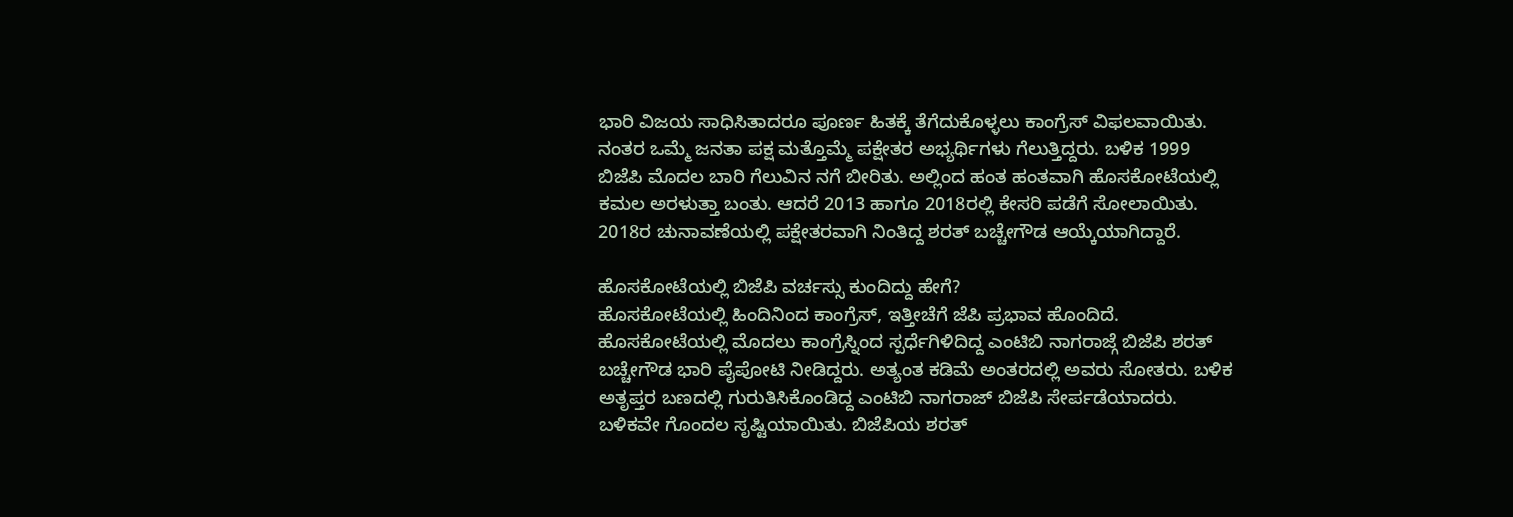ಭಾರಿ ವಿಜಯ ಸಾಧಿಸಿತಾದರೂ ಪೂರ್ಣ ಹಿತಕ್ಕೆ ತೆಗೆದುಕೊಳ್ಳಲು ಕಾಂಗ್ರೆಸ್ ವಿಫಲವಾಯಿತು. ನಂತರ ಒಮ್ಮೆ ಜನತಾ ಪಕ್ಷ ಮತ್ತೊಮ್ಮೆ ಪಕ್ಷೇತರ ಅಭ್ಯರ್ಥಿಗಳು ಗೆಲುತ್ತಿದ್ದರು. ಬಳಿಕ 1999 ಬಿಜೆಪಿ ಮೊದಲ ಬಾರಿ ಗೆಲುವಿನ ನಗೆ ಬೀರಿತು. ಅಲ್ಲಿಂದ ಹಂತ ಹಂತವಾಗಿ ಹೊಸಕೋಟೆಯಲ್ಲಿ ಕಮಲ ಅರಳುತ್ತಾ ಬಂತು. ಆದರೆ 2013 ಹಾಗೂ 2018ರಲ್ಲಿ ಕೇಸರಿ ಪಡೆಗೆ ಸೋಲಾಯಿತು. 2018ರ ಚುನಾವಣೆಯಲ್ಲಿ ಪಕ್ಷೇತರವಾಗಿ ನಿಂತಿದ್ದ ಶರತ್ ಬಚ್ಚೇಗೌಡ ಆಯ್ಕೆಯಾಗಿದ್ದಾರೆ.

ಹೊಸಕೋಟೆಯಲ್ಲಿ ಬಿಜೆಪಿ ವರ್ಚಸ್ಸು ಕುಂದಿದ್ದು ಹೇಗೆ?
ಹೊಸಕೋಟೆಯಲ್ಲಿ ಹಿಂದಿನಿಂದ ಕಾಂಗ್ರೆಸ್, ಇತ್ತೀಚೆಗೆ ಜೆಪಿ ಪ್ರಭಾವ ಹೊಂದಿದೆ. ಹೊಸಕೋಟೆಯಲ್ಲಿ ಮೊದಲು ಕಾಂಗ್ರೆಸ್ನಿಂದ ಸ್ಪರ್ಧೆಗಿಳಿದಿದ್ದ ಎಂಟಿಬಿ ನಾಗರಾಜ್ಗೆ ಬಿಜೆಪಿ ಶರತ್ ಬಚ್ಚೇಗೌಡ ಭಾರಿ ಪೈಪೋಟಿ ನೀಡಿದ್ದರು. ಅತ್ಯಂತ ಕಡಿಮೆ ಅಂತರದಲ್ಲಿ ಅವರು ಸೋತರು. ಬಳಿಕ ಅತೃಪ್ತರ ಬಣದಲ್ಲಿ ಗುರುತಿಸಿಕೊಂಡಿದ್ದ ಎಂಟಿಬಿ ನಾಗರಾಜ್ ಬಿಜೆಪಿ ಸೇರ್ಪಡೆಯಾದರು. ಬಳಿಕವೇ ಗೊಂದಲ ಸೃಷ್ಟಿಯಾಯಿತು. ಬಿಜೆಪಿಯ ಶರತ್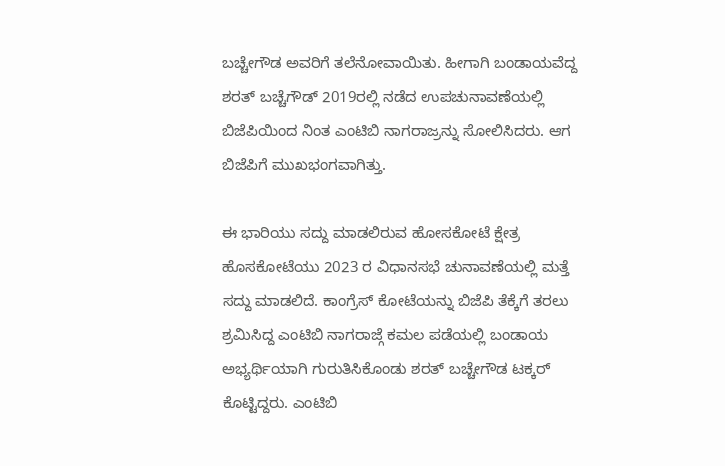ಬಚ್ಚೇಗೌಡ ಅವರಿಗೆ ತಲೆನೋವಾಯಿತು. ಹೀಗಾಗಿ ಬಂಡಾಯವೆದ್ದ ಶರತ್ ಬಚ್ಚೆಗೌಡ್ 2019ರಲ್ಲಿ ನಡೆದ ಉಪಚುನಾವಣೆಯಲ್ಲಿ ಬಿಜೆಪಿಯಿಂದ ನಿಂತ ಎಂಟಿಬಿ ನಾಗರಾಜ್ರನ್ನು ಸೋಲಿಸಿದರು. ಆಗ ಬಿಜೆಪಿಗೆ ಮುಖಭಂಗವಾಗಿತ್ತು.

ಈ ಭಾರಿಯು ಸದ್ದು ಮಾಡಲಿರುವ ಹೋಸಕೋಟೆ ಕ್ಷೇತ್ರ
ಹೊಸಕೋಟೆಯು 2023 ರ ವಿಧಾನಸಭೆ ಚುನಾವಣೆಯಲ್ಲಿ ಮತ್ತೆ ಸದ್ದು ಮಾಡಲಿದೆ. ಕಾಂಗ್ರೆಸ್ ಕೋಟೆಯನ್ನು ಬಿಜೆಪಿ ತೆಕ್ಕೆಗೆ ತರಲು ಶ್ರಮಿಸಿದ್ದ ಎಂಟಿಬಿ ನಾಗರಾಜ್ಗೆ ಕಮಲ ಪಡೆಯಲ್ಲಿ ಬಂಡಾಯ ಅಭ್ಯರ್ಥಿಯಾಗಿ ಗುರುತಿಸಿಕೊಂಡು ಶರತ್ ಬಚ್ಚೇಗೌಡ ಟಕ್ಕರ್ ಕೊಟ್ಟಿದ್ದರು. ಎಂಟಿಬಿ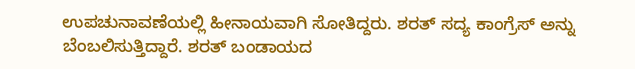ಉಪಚುನಾವಣೆಯಲ್ಲಿ ಹೀನಾಯವಾಗಿ ಸೋತಿದ್ದರು. ಶರತ್ ಸದ್ಯ ಕಾಂಗ್ರೆಸ್ ಅನ್ನು ಬೆಂಬಲಿಸುತ್ತಿದ್ದಾರೆ. ಶರತ್ ಬಂಡಾಯದ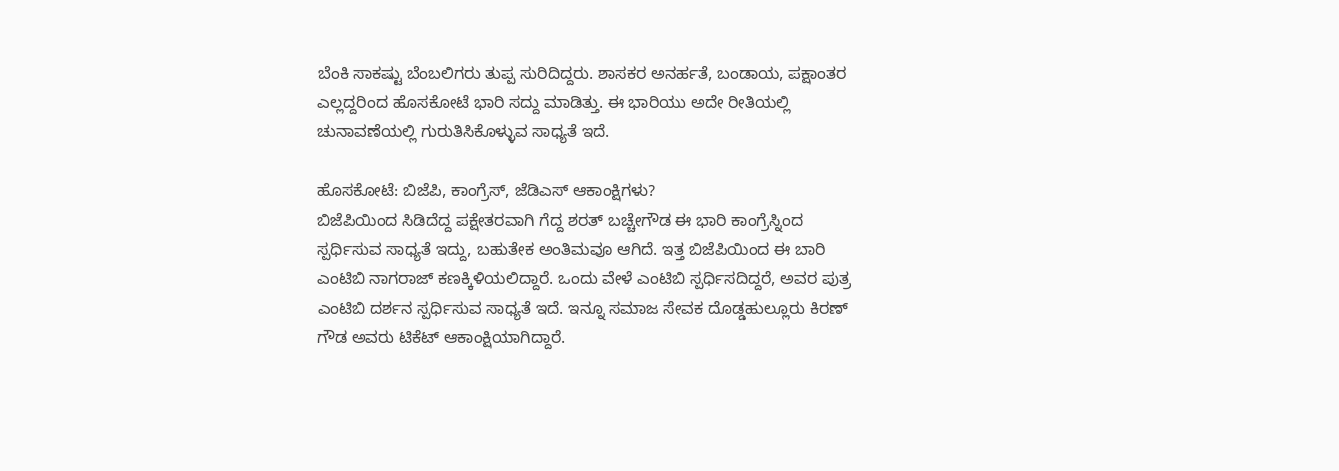ಬೆಂಕಿ ಸಾಕಷ್ಟು ಬೆಂಬಲಿಗರು ತುಪ್ಪ ಸುರಿದಿದ್ದರು. ಶಾಸಕರ ಅನರ್ಹತೆ, ಬಂಡಾಯ, ಪಕ್ಷಾಂತರ ಎಲ್ಲದ್ದರಿಂದ ಹೊಸಕೋಟೆ ಭಾರಿ ಸದ್ದು ಮಾಡಿತ್ತು. ಈ ಭಾರಿಯು ಅದೇ ರೀತಿಯಲ್ಲಿ ಚುನಾವಣೆಯಲ್ಲಿ ಗುರುತಿಸಿಕೊಳ್ಳುವ ಸಾಧ್ಯತೆ ಇದೆ.

ಹೊಸಕೋಟೆ: ಬಿಜೆಪಿ, ಕಾಂಗ್ರೆಸ್, ಜೆಡಿಎಸ್ ಆಕಾಂಕ್ಷಿಗಳು?
ಬಿಜೆಪಿಯಿಂದ ಸಿಡಿದೆದ್ದ ಪಕ್ಷೇತರವಾಗಿ ಗೆದ್ದ ಶರತ್ ಬಚ್ಚೇಗೌಡ ಈ ಭಾರಿ ಕಾಂಗ್ರೆಸ್ನಿಂದ ಸ್ಪರ್ಧಿಸುವ ಸಾಧ್ಯತೆ ಇದ್ದು, ಬಹುತೇಕ ಅಂತಿಮವೂ ಆಗಿದೆ. ಇತ್ತ ಬಿಜೆಪಿಯಿಂದ ಈ ಬಾರಿ ಎಂಟಿಬಿ ನಾಗರಾಜ್ ಕಣಕ್ಕಿಳಿಯಲಿದ್ದಾರೆ. ಒಂದು ವೇಳೆ ಎಂಟಿಬಿ ಸ್ಪರ್ಧಿಸದಿದ್ದರೆ, ಅವರ ಪುತ್ರ ಎಂಟಿಬಿ ದರ್ಶನ ಸ್ಪರ್ಧಿಸುವ ಸಾಧ್ಯತೆ ಇದೆ. ಇನ್ನೂ ಸಮಾಜ ಸೇವಕ ದೊಡ್ಡಹುಲ್ಲೂರು ಕಿರಣ್ ಗೌಡ ಅವರು ಟಿಕೆಟ್ ಆಕಾಂಕ್ಷಿಯಾಗಿದ್ದಾರೆ.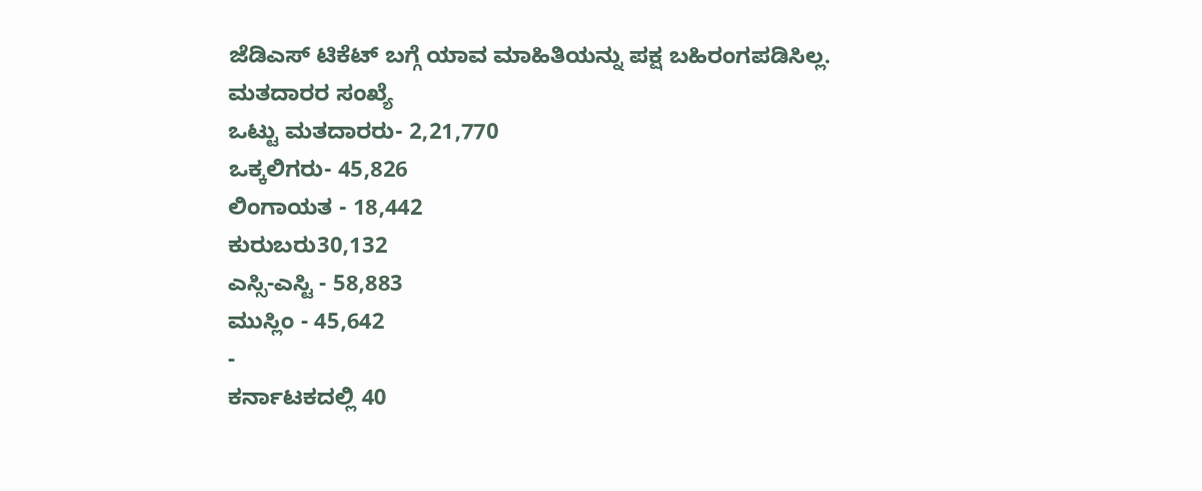ಜೆಡಿಎಸ್ ಟಿಕೆಟ್ ಬಗ್ಗೆ ಯಾವ ಮಾಹಿತಿಯನ್ನು ಪಕ್ಷ ಬಹಿರಂಗಪಡಿಸಿಲ್ಲ.
ಮತದಾರರ ಸಂಖ್ಯೆ
ಒಟ್ಟು ಮತದಾರರು- 2,21,770
ಒಕ್ಕಲಿಗರು- 45,826
ಲಿಂಗಾಯತ - 18,442
ಕುರುಬರು30,132
ಎಸ್ಸಿ-ಎಸ್ಟಿ - 58,883
ಮುಸ್ಲಿಂ - 45,642
-
ಕರ್ನಾಟಕದಲ್ಲಿ 40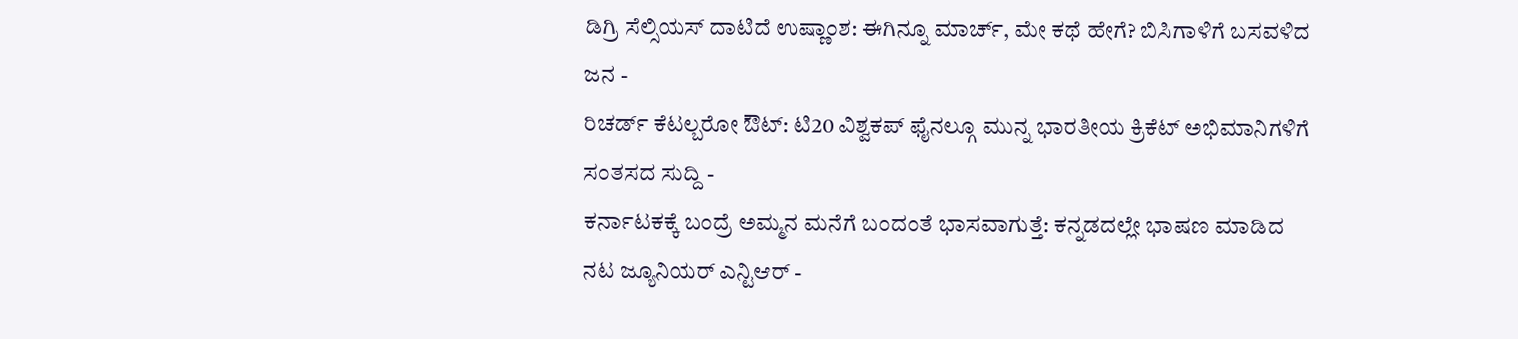ಡಿಗ್ರಿ ಸೆಲ್ಸಿಯಸ್ ದಾಟಿದೆ ಉಷ್ಣಾಂಶ: ಈಗಿನ್ನೂ ಮಾರ್ಚ್, ಮೇ ಕಥೆ ಹೇಗೆ? ಬಿಸಿಗಾಳಿಗೆ ಬಸವಳಿದ ಜನ -
ರಿಚರ್ಡ್ ಕೆಟಲ್ಬರೋ ಔಟ್: ಟಿ20 ವಿಶ್ವಕಪ್ ಫೈನಲ್ಗೂ ಮುನ್ನ ಭಾರತೀಯ ಕ್ರಿಕೆಟ್ ಅಭಿಮಾನಿಗಳಿಗೆ ಸಂತಸದ ಸುದ್ದಿ -
ಕರ್ನಾಟಕಕ್ಕೆ ಬಂದ್ರೆ ಅಮ್ಮನ ಮನೆಗೆ ಬಂದಂತೆ ಭಾಸವಾಗುತ್ತೆ: ಕನ್ನಡದಲ್ಲೇ ಭಾಷಣ ಮಾಡಿದ ನಟ ಜ್ಯೂನಿಯರ್ ಎನ್ಟಿಆರ್ -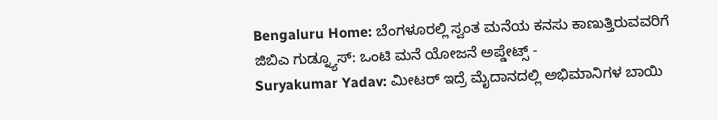Bengaluru Home: ಬೆಂಗಳೂರಲ್ಲಿ ಸ್ವಂತ ಮನೆಯ ಕನಸು ಕಾಣುತ್ತಿರುವವರಿಗೆ ಜಿಬಿಎ ಗುಡ್ನ್ಯೂಸ್: ಒಂಟಿ ಮನೆ ಯೋಜನೆ ಅಪ್ಡೇಟ್ಸ್ -
Suryakumar Yadav: ಮೀಟರ್ ಇದ್ರೆ ಮೈದಾನದಲ್ಲಿ ಅಭಿಮಾನಿಗಳ ಬಾಯಿ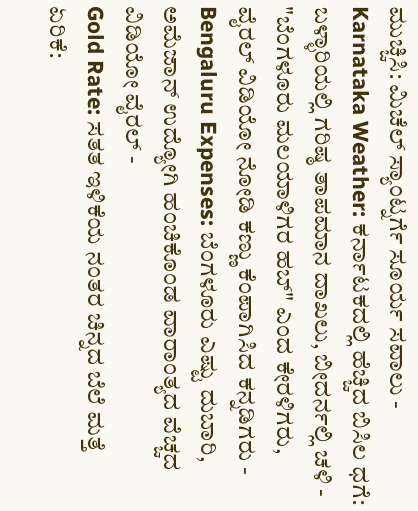ಮುಚ್ಚಿಸಿ: ಮಿಚೆಲ್ ಸ್ಯಾಂಟ್ನರ್ಗೆ ಸೂರ್ಯ ಸವಾಲು -
Karnataka Weather: ಕರ್ನಾಟಕದಲ್ಲಿ ಹೆಚ್ಚಿದ ಬಿಸಿಲ ಧಗೆ: ಬಳ್ಳಾರಿಯಲ್ಲಿ ಗರಿಷ್ಠ ತಾಪಮಾನ ದಾಖಲು, ಬೀದರ್ನಲ್ಲಿ ಚಳಿ -
"ಬೆಂಗಳೂರು ಮಲಯಾಳಿಗರ ಹಬ್" ಎಂದ ಕೇರಳಿಗರು, ವೈರಲ್ ವಿಡಿಯೋ ನೋಡಿ ಕಣ್ಣು ಕೆಂಪಾಗಿಸಿದ ಕನ್ನಡಿಗರು -
Bengaluru Expenses: ಬೆಂಗಳೂರು ಎಷ್ಟು ದುಬಾರಿ, ಅಮೆಜಾನ್ ಉದ್ಯೋಗಿ ಹಂಚಿಕೊಂಡ ವಾರಾಂತ್ಯದ ವೆಚ್ಚದ ವಿಡಿಯೋ ವೈರಲ್ -
Gold Rate: ಸತತ ಇಳಿಕೆಯ ನಂತರ ಚಿನ್ನದ ಬೆಲೆ ಮತ್ತೆ ಏರಿಕೆ: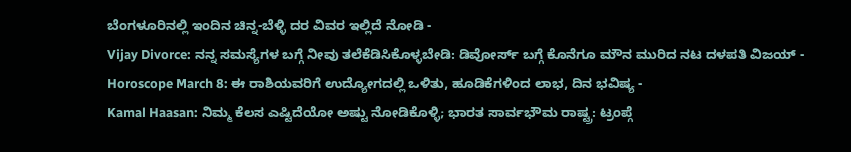ಬೆಂಗಳೂರಿನಲ್ಲಿ ಇಂದಿನ ಚಿನ್ನ-ಬೆಳ್ಳಿ ದರ ವಿವರ ಇಲ್ಲಿದೆ ನೋಡಿ -
Vijay Divorce: ನನ್ನ ಸಮಸ್ಯೆಗಳ ಬಗ್ಗೆ ನೀವು ತಲೆಕೆಡಿಸಿಕೊಳ್ಳಬೇಡಿ: ಡಿವೋರ್ಸ್ ಬಗ್ಗೆ ಕೊನೆಗೂ ಮೌನ ಮುರಿದ ನಟ ದಳಪತಿ ವಿಜಯ್ -
Horoscope March 8: ಈ ರಾಶಿಯವರಿಗೆ ಉದ್ಯೋಗದಲ್ಲಿ ಒಳಿತು, ಹೂಡಿಕೆಗಳಿಂದ ಲಾಭ, ದಿನ ಭವಿಷ್ಯ -
Kamal Haasan: ನಿಮ್ಮ ಕೆಲಸ ಎಷ್ಟಿದೆಯೋ ಅಷ್ಟು ನೋಡಿಕೊಳ್ಳಿ; ಭಾರತ ಸಾರ್ವಭೌಮ ರಾಷ್ಟ್ರ: ಟ್ರಂಪ್ಗೆ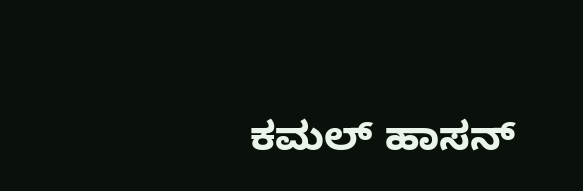ಕಮಲ್ ಹಾಸನ್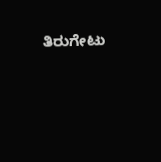ತಿರುಗೇಟು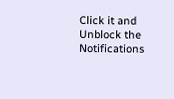Click it and Unblock the Notifications